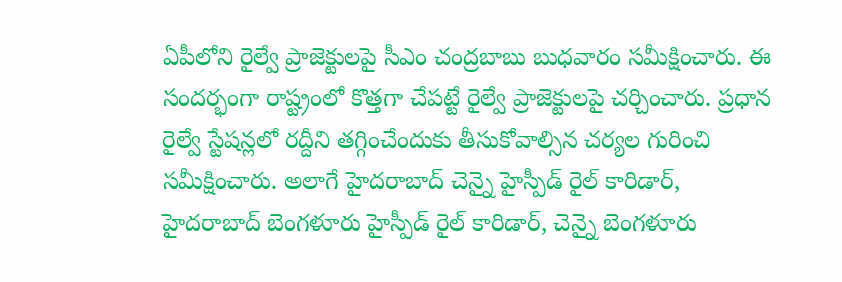ఏపీలోని రైల్వే ప్రాజెక్టులపై సీఎం చంద్రబాబు బుధవారం సమీక్షించారు. ఈ సందర్భంగా రాష్ట్రంలో కొత్తగా చేపట్టే రైల్వే ప్రాజెక్టులపై చర్చించారు. ప్రధాన రైల్వే స్టేషన్లలో రద్దీని తగ్గించేందుకు తీసుకోవాల్సిన చర్యల గురించి సమీక్షించారు. అలాగే హైదరాబాద్ చెన్నై హైస్పీడ్ రైల్ కారిడార్, హైదరాబాద్ బెంగళూరు హైస్పీడ్ రైల్ కారిడార్, చెన్నై బెంగళూరు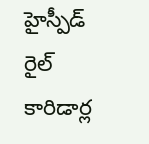హైస్పీడ్ రైల్ కారిడార్ల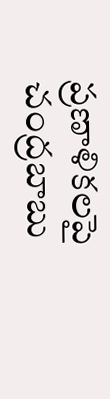ప్రణాళికలపై చంద్రబాబు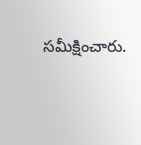సమీక్షించారు.